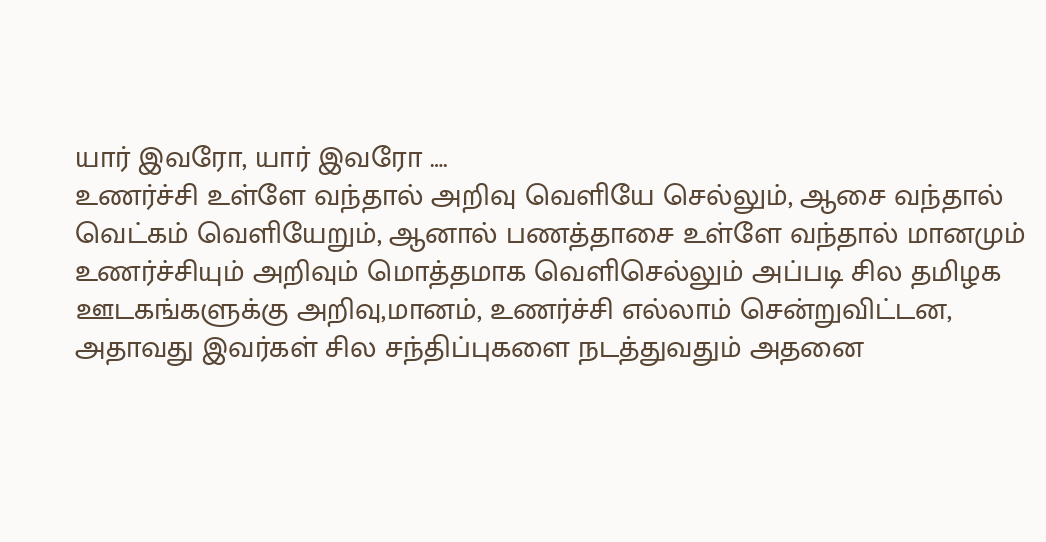யார் இவரோ, யார் இவரோ ….
உணர்ச்சி உள்ளே வந்தால் அறிவு வெளியே செல்லும், ஆசை வந்தால் வெட்கம் வெளியேறும், ஆனால் பணத்தாசை உள்ளே வந்தால் மானமும் உணர்ச்சியும் அறிவும் மொத்தமாக வெளிசெல்லும் அப்படி சில தமிழக ஊடகங்களுக்கு அறிவு,மானம், உணர்ச்சி எல்லாம் சென்றுவிட்டன, அதாவது இவர்கள் சில சந்திப்புகளை நடத்துவதும் அதனை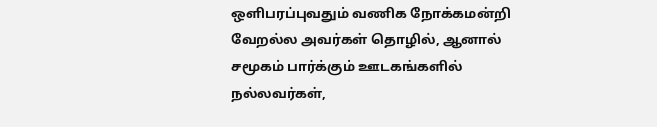ஒளிபரப்புவதும் வணிக நோக்கமன்றி வேறல்ல அவர்கள் தொழில், ஆனால் சமூகம் பார்க்கும் ஊடகங்களில் நல்லவர்கள்,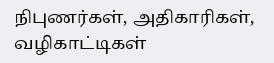நிபுணர்கள், அதிகாரிகள், வழிகாட்டிகள்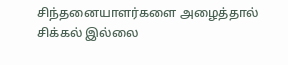சிந்தனையாளர்களை அழைத்தால் சிக்கல் இல்லை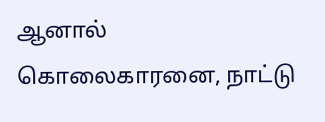ஆனால் கொலைகாரனை, நாட்டு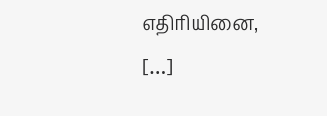எதிரியினை, […]